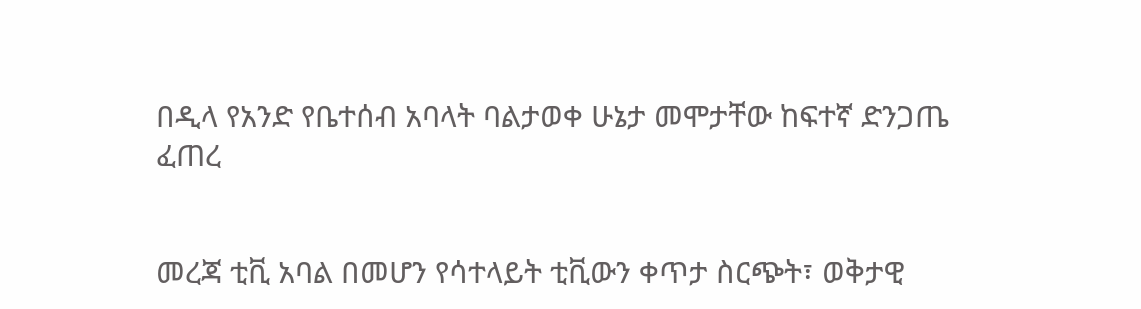በዲላ የአንድ የቤተሰብ አባላት ባልታወቀ ሁኔታ መሞታቸው ከፍተኛ ድንጋጤ ፈጠረ


መረጃ ቲቪ አባል በመሆን የሳተላይት ቲቪውን ቀጥታ ስርጭት፣ ወቅታዊ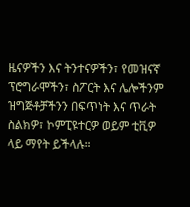ዜናዎችን እና ትንተናዎችን፣ የመዝናኛ ፕሮግራሞችን፣ ስፖርት እና ሌሎችንም ዝግጅቶቻችንን በፍጥነት እና ጥራት ስልክዎ፣ ኮምፒዩተርዎ ወይም ቲቪዎ ላይ ማየት ይችላሉ።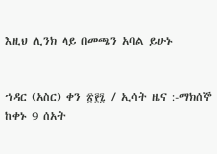እዚህ ሊንክ ላይ በመጫን አባል ይሁኑ


ኀዳር (አስር) ቀን ፳፻፯ / ኢሳት ዜና :-ማክሰኞ ከቀኑ 9 ሰአት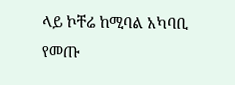ላይ ኮቸሬ ከሚባል አካባቢ የመጡ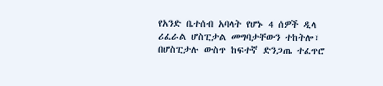የአንድ ቤተሰብ አባላት የሆኑ 4 ሰዎች ዲላ ሪፈራል ሆስፒታል መግባታቸውን ተከትሎ፣ በሆስፒታሉ ውስጥ ከፍተኛ ድንጋጤ ተፈጥሮ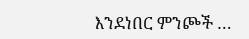እንደነበር ምንጮች …